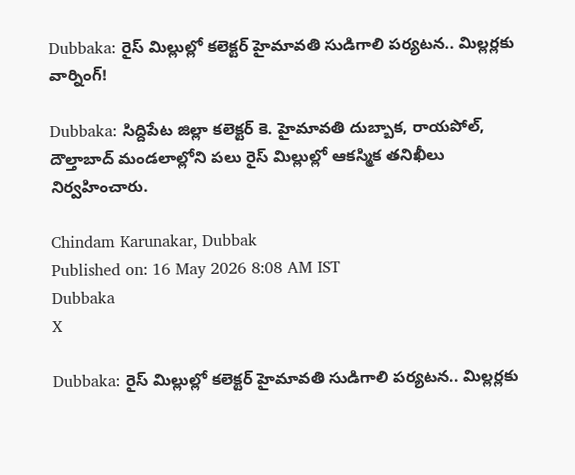Dubbaka: రైస్ మిల్లుల్లో కలెక్టర్ హైమావతి సుడిగాలి పర్యటన.. మిల్లర్లకు వార్నింగ్!

Dubbaka: సిద్దిపేట జిల్లా కలెక్టర్ కె. హైమావతి దుబ్బాక, రాయపోల్, దౌల్తాబాద్ మండలాల్లోని పలు రైస్ మిల్లుల్లో ఆకస్మిక తనిఖీలు నిర్వహించారు.

Chindam Karunakar, Dubbak
Published on: 16 May 2026 8:08 AM IST
Dubbaka
X

Dubbaka: రైస్ మిల్లుల్లో కలెక్టర్ హైమావతి సుడిగాలి పర్యటన.. మిల్లర్లకు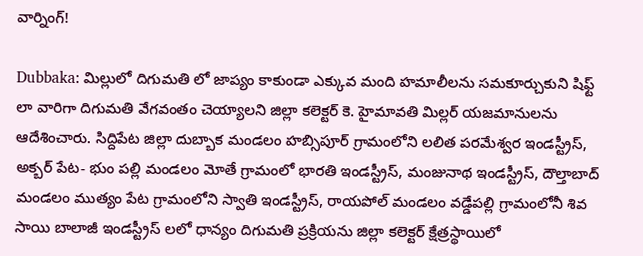వార్నింగ్!

Dubbaka: మిల్లులో దిగుమతి లో జాప్యం కాకుండా ఎక్కువ మంది హమాలీలను సమకూర్చుకుని షిఫ్ట్ లా వారిగా దిగుమతి వేగవంతం చెయ్యాలని జిల్లా కలెక్టర్ కె. హైమావతి మిల్లర్ యజమానులను ఆదేశించారు. సిద్దిపేట జిల్లా దుబ్బాక మండలం హబ్సిపూర్ గ్రామంలోని లలిత పరమేశ్వర ఇండస్ట్రీస్, అక్బర్ పేట- భుం పల్లి మండలం మోతే గ్రామంలో భారతి ఇండస్ట్రీస్, మంజునాథ ఇండస్ట్రీస్, దౌల్తాబాద్ మండలం ముత్యం పేట గ్రామంలోని స్వాతి ఇండస్ట్రీస్, రాయపోల్ మండలం వడ్డేపల్లి గ్రామంలోనీ శివ సాయి బాలాజీ ఇండస్ట్రీస్ లలో ధాన్యం దిగుమతి ప్రక్రియను జిల్లా కలెక్టర్ క్షేత్రస్థాయిలో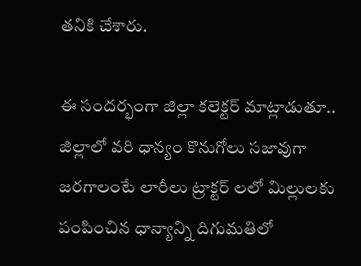తనికి చేశారు.

ఈ సందర్భంగా జిల్లా కలెక్టర్ మాట్లాడుతూ.. జిల్లాలో వరి ధాన్యం కొనుగోలు సజావుగా జరగాలంటే లారీలు ట్రాక్టర్ లలో మిల్లులకు పంపించిన ధాన్యాన్ని దిగుమతిలో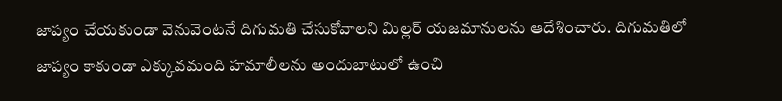జాప్యం చేయకుండా వెనువెంటనే దిగుమతి చేసుకోవాలని మిల్లర్ యజమానులను ఆదేశించారు. దిగుమతిలో జాప్యం కాకుండా ఎక్కువమంది హమాలీలను అందుబాటులో ఉంచి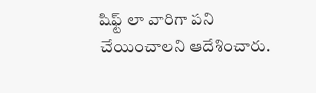షిఫ్ట్ లా వారిగా పని చేయించాలని ఆదేశించారు.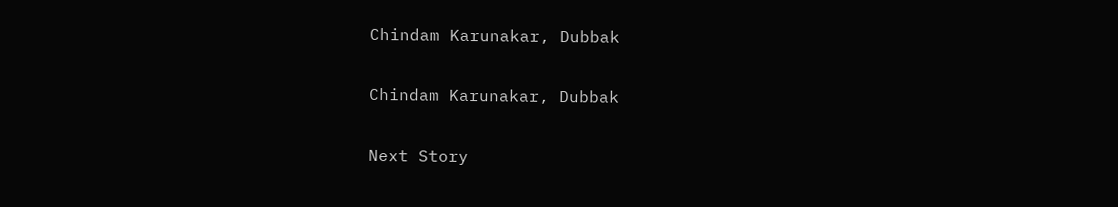Chindam Karunakar, Dubbak

Chindam Karunakar, Dubbak

Next Story